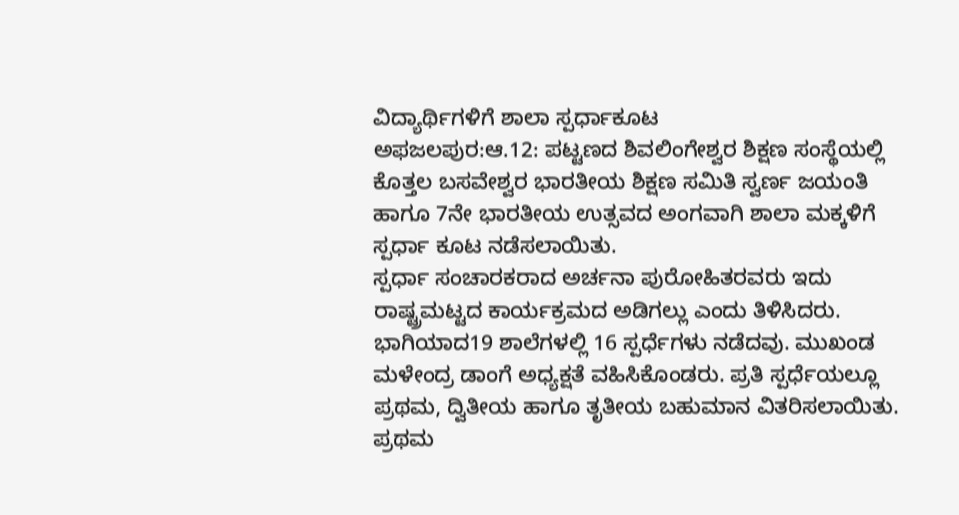ವಿದ್ಯಾರ್ಥಿಗಳಿಗೆ ಶಾಲಾ ಸ್ಪರ್ಧಾಕೂಟ
ಅಫಜಲಪುರ:ಆ.12: ಪಟ್ಟಣದ ಶಿವಲಿಂಗೇಶ್ವರ ಶಿಕ್ಷಣ ಸಂಸ್ಥೆಯಲ್ಲಿ ಕೊತ್ತಲ ಬಸವೇಶ್ವರ ಭಾರತೀಯ ಶಿಕ್ಷಣ ಸಮಿತಿ ಸ್ವರ್ಣ ಜಯಂತಿ ಹಾಗೂ 7ನೇ ಭಾರತೀಯ ಉತ್ಸವದ ಅಂಗವಾಗಿ ಶಾಲಾ ಮಕ್ಕಳಿಗೆ ಸ್ಪರ್ಧಾ ಕೂಟ ನಡೆಸಲಾಯಿತು.
ಸ್ಪರ್ಧಾ ಸಂಚಾರಕರಾದ ಅರ್ಚನಾ ಪುರೋಹಿತರವರು ಇದು ರಾಷ್ಟ್ರಮಟ್ಟದ ಕಾರ್ಯಕ್ರಮದ ಅಡಿಗಲ್ಲು ಎಂದು ತಿಳಿಸಿದರು.
ಭಾಗಿಯಾದ19 ಶಾಲೆಗಳಲ್ಲಿ 16 ಸ್ಪರ್ಧೆಗಳು ನಡೆದವು. ಮುಖಂಡ ಮಳೇಂದ್ರ ಡಾಂಗೆ ಅಧ್ಯಕ್ಷತೆ ವಹಿಸಿಕೊಂಡರು. ಪ್ರತಿ ಸ್ಪರ್ಧೆಯಲ್ಲೂ ಪ್ರಥಮ, ದ್ವಿತೀಯ ಹಾಗೂ ತೃತೀಯ ಬಹುಮಾನ ವಿತರಿಸಲಾಯಿತು. ಪ್ರಥಮ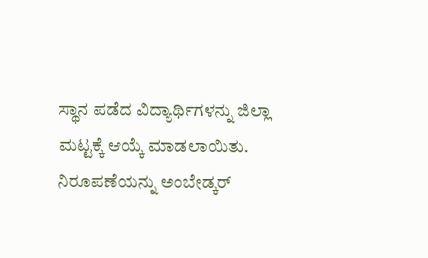ಸ್ಥಾನ ಪಡೆದ ವಿದ್ಯಾರ್ಥಿಗಳನ್ನು ಜಿಲ್ಲಾ ಮಟ್ಟಕ್ಕೆ ಆಯ್ಕೆ ಮಾಡಲಾಯಿತು.
ನಿರೂಪಣೆಯನ್ನು ಅಂಬೇಡ್ಕರ್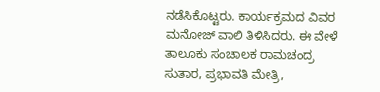ನಡೆಸಿಕೊಟ್ಟರು. ಕಾರ್ಯಕ್ರಮದ ವಿವರ ಮನೋಜ್ ವಾಲಿ ತಿಳಿಸಿದರು. ಈ ವೇಳೆ ತಾಲೂಕು ಸಂಚಾಲಕ ರಾಮಚಂದ್ರ ಸುತಾರ, ಪ್ರಭಾವತಿ ಮೇತ್ರಿ,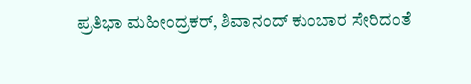ಪ್ರತಿಭಾ ಮಹೀಂದ್ರಕರ್, ಶಿವಾನಂದ್ ಕುಂಬಾರ ಸೇರಿದಂತೆ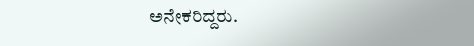ಅನೇಕರಿದ್ದರು.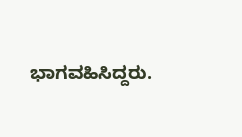ಭಾಗವಹಿಸಿದ್ದರು.